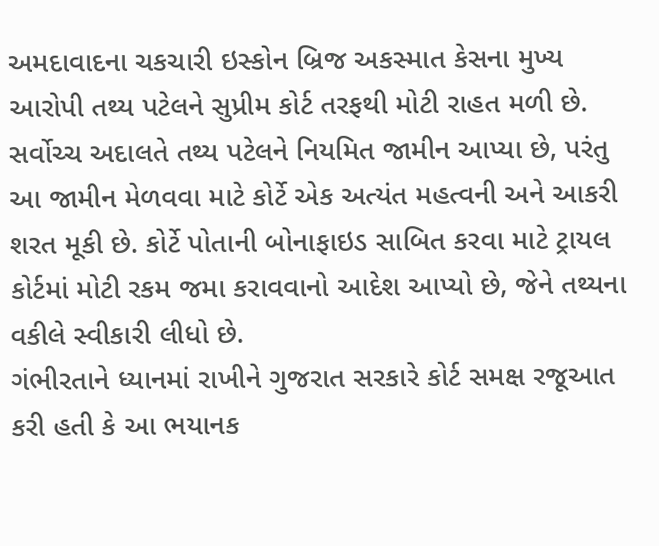અમદાવાદના ચકચારી ઇસ્કોન બ્રિજ અકસ્માત કેસના મુખ્ય આરોપી તથ્ય પટેલને સુપ્રીમ કોર્ટ તરફથી મોટી રાહત મળી છે. સર્વોચ્ચ અદાલતે તથ્ય પટેલને નિયમિત જામીન આપ્યા છે, પરંતુ આ જામીન મેળવવા માટે કોર્ટે એક અત્યંત મહત્વની અને આકરી શરત મૂકી છે. કોર્ટે પોતાની બોનાફાઇડ સાબિત કરવા માટે ટ્રાયલ કોર્ટમાં મોટી રકમ જમા કરાવવાનો આદેશ આપ્યો છે, જેને તથ્યના વકીલે સ્વીકારી લીધો છે.
ગંભીરતાને ધ્યાનમાં રાખીને ગુજરાત સરકારે કોર્ટ સમક્ષ રજૂઆત કરી હતી કે આ ભયાનક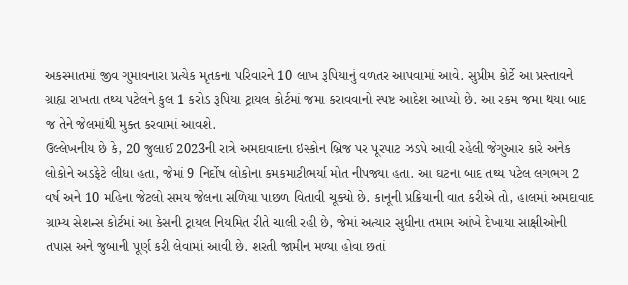અકસ્માતમાં જીવ ગુમાવનારા પ્રત્યેક મૃતકના પરિવારને 10 લાખ રૂપિયાનું વળતર આપવામાં આવે. સુપ્રીમ કોર્ટે આ પ્રસ્તાવને ગ્રાહ્ય રાખતા તથ્ય પટેલને કુલ 1 કરોડ રૂપિયા ટ્રાયલ કોર્ટમાં જમા કરાવવાનો સ્પષ્ટ આદેશ આપ્યો છે. આ રકમ જમા થયા બાદ જ તેને જેલમાંથી મુક્ત કરવામાં આવશે.
ઉલ્લેખનીય છે કે, 20 જુલાઈ 2023ની રાત્રે અમદાવાદના ઇસ્કોન બ્રિજ પર પૂરપાટ ઝડપે આવી રહેલી જેગુઆર કારે અનેક લોકોને અડફેટે લીધા હતા, જેમાં 9 નિર્દોષ લોકોના કમકમાટીભર્યા મોત નીપજ્યા હતા. આ ઘટના બાદ તથ્ય પટેલ લગભગ 2 વર્ષ અને 10 મહિના જેટલો સમય જેલના સળિયા પાછળ વિતાવી ચૂક્યો છે. કાનૂની પ્રક્રિયાની વાત કરીએ તો, હાલમાં અમદાવાદ ગ્રામ્ય સેશન્સ કોર્ટમાં આ કેસની ટ્રાયલ નિયમિત રીતે ચાલી રહી છે, જેમાં અત્યાર સુધીના તમામ આંખે દેખાયા સાક્ષીઓની તપાસ અને જુબાની પૂર્ણ કરી લેવામાં આવી છે. શરતી જામીન મળ્યા હોવા છતાં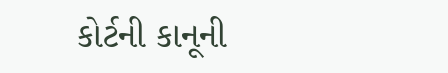કોર્ટની કાનૂની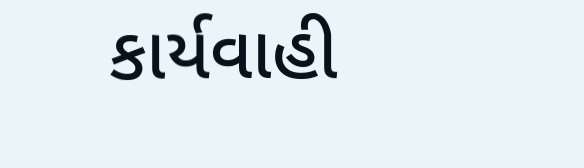કાર્યવાહી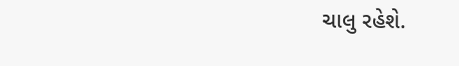ચાલુ રહેશે.